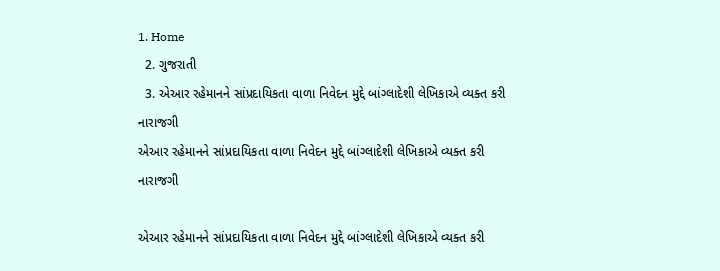1. Home
  2. ગુજરાતી
  3. એઆર રહેમાનને સાંપ્રદાયિકતા વાળા નિવેદન મુદ્દે બાંગ્લાદેશી લેખિકાએ વ્યક્ત કરી નારાજગી
એઆર રહેમાનને સાંપ્રદાયિકતા વાળા નિવેદન મુદ્દે બાંગ્લાદેશી લેખિકાએ વ્યક્ત કરી નારાજગી

એઆર રહેમાનને સાંપ્રદાયિકતા વાળા નિવેદન મુદ્દે બાંગ્લાદેશી લેખિકાએ વ્યક્ત કરી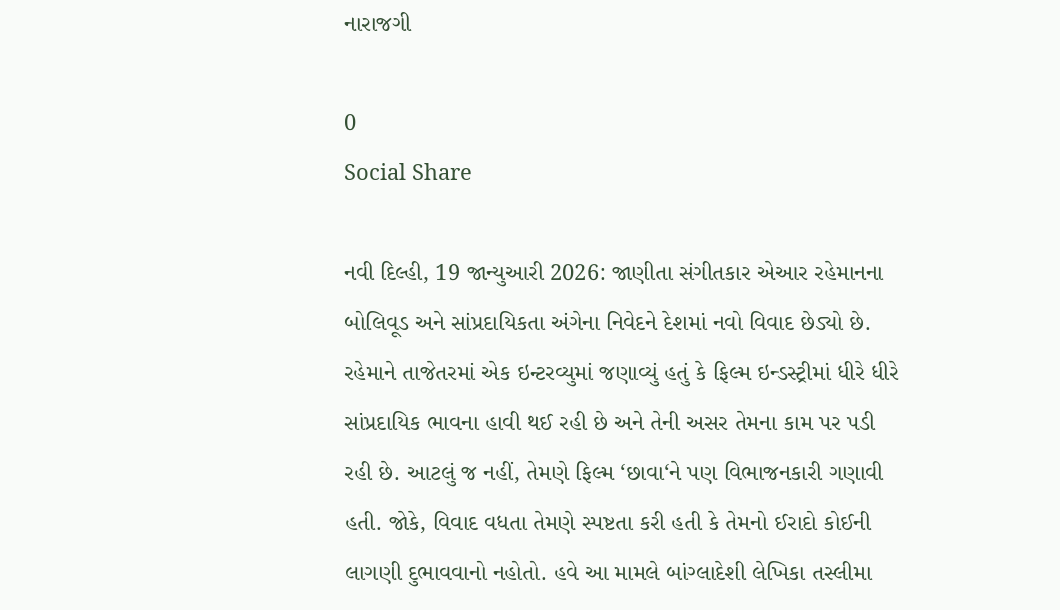નારાજગી

0
Social Share

નવી દિલ્હી, 19 જાન્યુઆરી 2026: જાણીતા સંગીતકાર એઆર રહેમાનના બોલિવૂડ અને સાંપ્રદાયિકતા અંગેના નિવેદને દેશમાં નવો વિવાદ છેડ્યો છે. રહેમાને તાજેતરમાં એક ઇન્ટરવ્યુમાં જણાવ્યું હતું કે ફિલ્મ ઇન્ડસ્ટ્રીમાં ધીરે ધીરે સાંપ્રદાયિક ભાવના હાવી થઈ રહી છે અને તેની અસર તેમના કામ પર પડી રહી છે. આટલું જ નહીં, તેમણે ફિલ્મ ‘છાવા‘ને પણ વિભાજનકારી ગણાવી હતી. જોકે, વિવાદ વધતા તેમણે સ્પષ્ટતા કરી હતી કે તેમનો ઈરાદો કોઈની લાગણી દુભાવવાનો નહોતો. હવે આ મામલે બાંગ્લાદેશી લેખિકા તસ્લીમા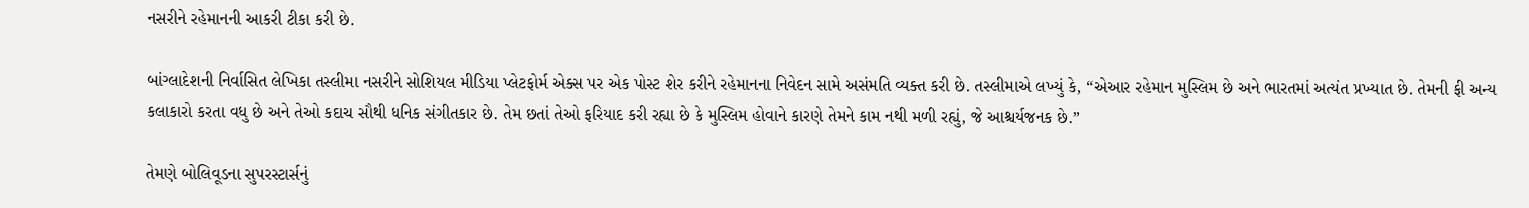નસરીને રહેમાનની આકરી ટીકા કરી છે.

બાંગ્લાદેશની નિર્વાસિત લેખિકા તસ્લીમા નસરીને સોશિયલ મીડિયા પ્લેટફોર્મ એક્સ પર એક પોસ્ટ શેર કરીને રહેમાનના નિવેદન સામે અસંમતિ વ્યક્ત કરી છે. તસ્લીમાએ લખ્યું કે, “એઆર રહેમાન મુસ્લિમ છે અને ભારતમાં અત્યંત પ્રખ્યાત છે. તેમની ફી અન્ય કલાકારો કરતા વધુ છે અને તેઓ કદાચ સૌથી ધનિક સંગીતકાર છે. તેમ છતાં તેઓ ફરિયાદ કરી રહ્યા છે કે મુસ્લિમ હોવાને કારણે તેમને કામ નથી મળી રહ્યું, જે આશ્ચર્યજનક છે.”

તેમણે બોલિવૂડના સુપરસ્ટાર્સનું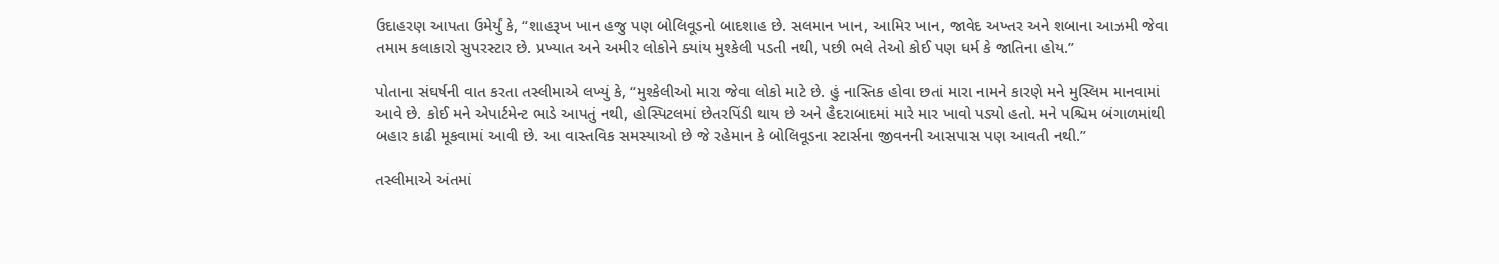ઉદાહરણ આપતા ઉમેર્યું કે, “શાહરૂખ ખાન હજુ પણ બોલિવૂડનો બાદશાહ છે. સલમાન ખાન, આમિર ખાન, જાવેદ અખ્તર અને શબાના આઝમી જેવા તમામ કલાકારો સુપરસ્ટાર છે. પ્રખ્યાત અને અમીર લોકોને ક્યાંય મુશ્કેલી પડતી નથી, પછી ભલે તેઓ કોઈ પણ ધર્મ કે જાતિના હોય.”

પોતાના સંઘર્ષની વાત કરતા તસ્લીમાએ લખ્યું કે, “મુશ્કેલીઓ મારા જેવા લોકો માટે છે. હું નાસ્તિક હોવા છતાં મારા નામને કારણે મને મુસ્લિમ માનવામાં આવે છે. કોઈ મને એપાર્ટમેન્ટ ભાડે આપતું નથી, હોસ્પિટલમાં છેતરપિંડી થાય છે અને હૈદરાબાદમાં મારે માર ખાવો પડ્યો હતો. મને પશ્ચિમ બંગાળમાંથી બહાર કાઢી મૂકવામાં આવી છે. આ વાસ્તવિક સમસ્યાઓ છે જે રહેમાન કે બોલિવૂડના સ્ટાર્સના જીવનની આસપાસ પણ આવતી નથી.”

તસ્લીમાએ અંતમાં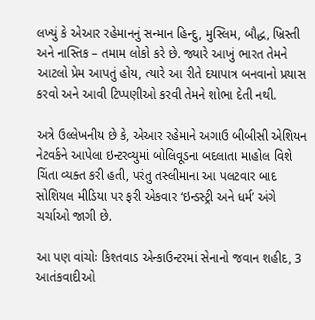લખ્યું કે એઆર રહેમાનનું સન્માન હિન્દુ, મુસ્લિમ, બૌદ્ધ, ખ્રિસ્તી અને નાસ્તિક – તમામ લોકો કરે છે. જ્યારે આખું ભારત તેમને આટલો પ્રેમ આપતું હોય, ત્યારે આ રીતે દયાપાત્ર બનવાનો પ્રયાસ કરવો અને આવી ટિપ્પણીઓ કરવી તેમને શોભા દેતી નથી.

અત્રે ઉલ્લેખનીય છે કે, એઆર રહેમાને અગાઉ બીબીસી એશિયન નેટવર્કને આપેલા ઇન્ટરવ્યુમાં બોલિવૂડના બદલાતા માહોલ વિશે ચિંતા વ્યક્ત કરી હતી, પરંતુ તસ્લીમાના આ પલટવાર બાદ સોશિયલ મીડિયા પર ફરી એકવાર ‘ઇન્ડસ્ટ્રી અને ધર્મ’ અંગે ચર્ચાઓ જાગી છે.

આ પણ વાંચોઃ કિશ્તવાડ એન્કાઉન્ટરમાં સેનાનો જવાન શહીદ, 3 આતંકવાદીઓ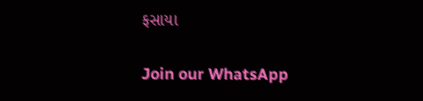ફસાયા

Join our WhatsApp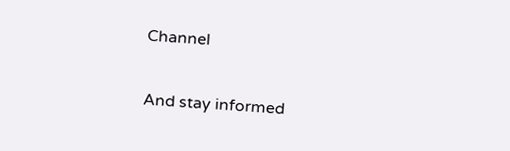Channel

And stay informed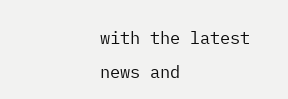with the latest news and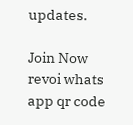updates.

Join Now
revoi whats app qr code